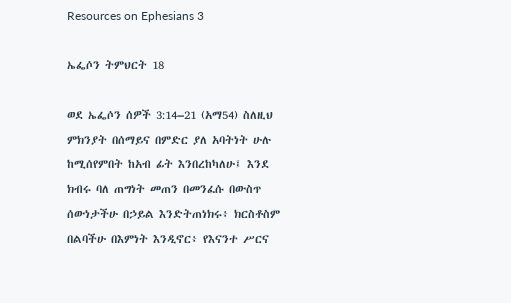Resources on Ephesians 3

ኤፌሶን ትምህርት 18

ወደ ኤፌሶን ሰዎች 3:14–21 (አማ54) ስለዚህ ምክንያት በሰማይና በምድር ያለ አባትነት ሁሉ ከሚሰየምበት ከአብ ፊት እንበረከካለሁ፤ እንደ ክብሩ ባለ ጠግነት መጠን በመንፈሱ በውስጥ ሰውነታችሁ በኃይል እንድትጠነክሩ፥ ክርስቶስም በልባችሁ በእምነት እንዲኖር፥ የእናንተ ሥርና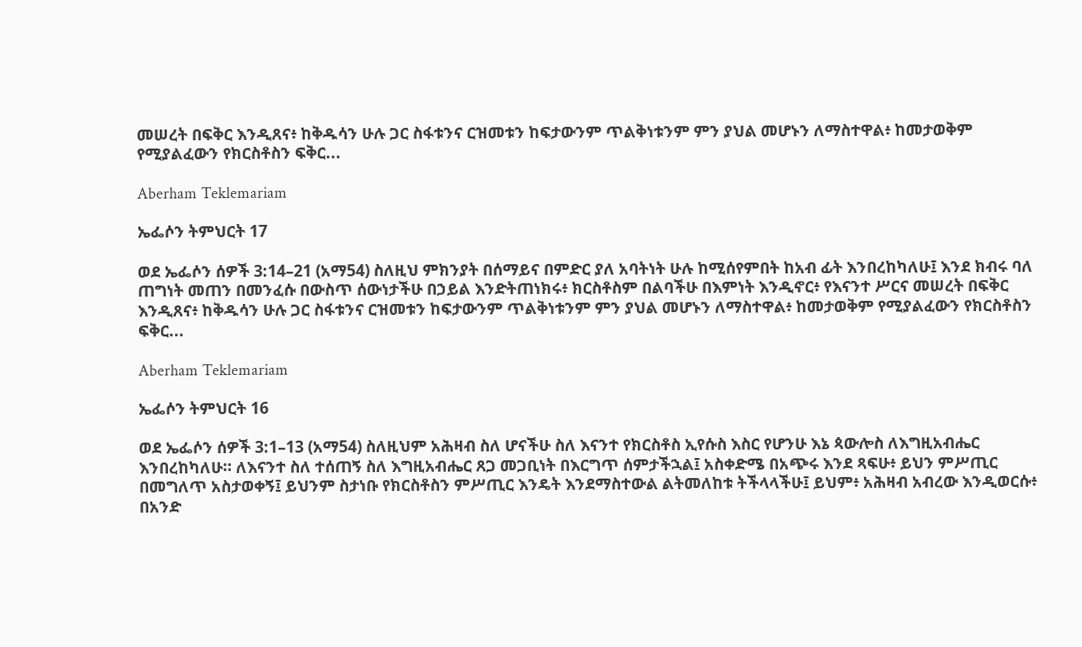መሠረት በፍቅር እንዲጸና፥ ከቅዱሳን ሁሉ ጋር ስፋቱንና ርዝመቱን ከፍታውንም ጥልቅነቱንም ምን ያህል መሆኑን ለማስተዋል፥ ከመታወቅም የሚያልፈውን የክርስቶስን ፍቅር...

Aberham Teklemariam

ኤፌሶን ትምህርት 17

ወደ ኤፌሶን ሰዎች 3:14–21 (አማ54) ስለዚህ ምክንያት በሰማይና በምድር ያለ አባትነት ሁሉ ከሚሰየምበት ከአብ ፊት እንበረከካለሁ፤ እንደ ክብሩ ባለ ጠግነት መጠን በመንፈሱ በውስጥ ሰውነታችሁ በኃይል እንድትጠነክሩ፥ ክርስቶስም በልባችሁ በእምነት እንዲኖር፥ የእናንተ ሥርና መሠረት በፍቅር እንዲጸና፥ ከቅዱሳን ሁሉ ጋር ስፋቱንና ርዝመቱን ከፍታውንም ጥልቅነቱንም ምን ያህል መሆኑን ለማስተዋል፥ ከመታወቅም የሚያልፈውን የክርስቶስን ፍቅር...

Aberham Teklemariam

ኤፌሶን ትምህርት 16

ወደ ኤፌሶን ሰዎች 3:1–13 (አማ54) ስለዚህም አሕዛብ ስለ ሆናችሁ ስለ እናንተ የክርስቶስ ኢየሱስ እስር የሆንሁ እኔ ጳውሎስ ለእግዚአብሔር እንበረከካለሁ። ለእናንተ ስለ ተሰጠኝ ስለ እግዚአብሔር ጸጋ መጋቢነት በእርግጥ ሰምታችኋል፤ አስቀድሜ በአጭሩ እንደ ጻፍሁ፥ ይህን ምሥጢር በመግለጥ አስታወቀኝ፤ ይህንም ስታነቡ የክርስቶስን ምሥጢር እንዴት እንደማስተውል ልትመለከቱ ትችላላችሁ፤ ይህም፥ አሕዛብ አብረው እንዲወርሱ፥ በአንድ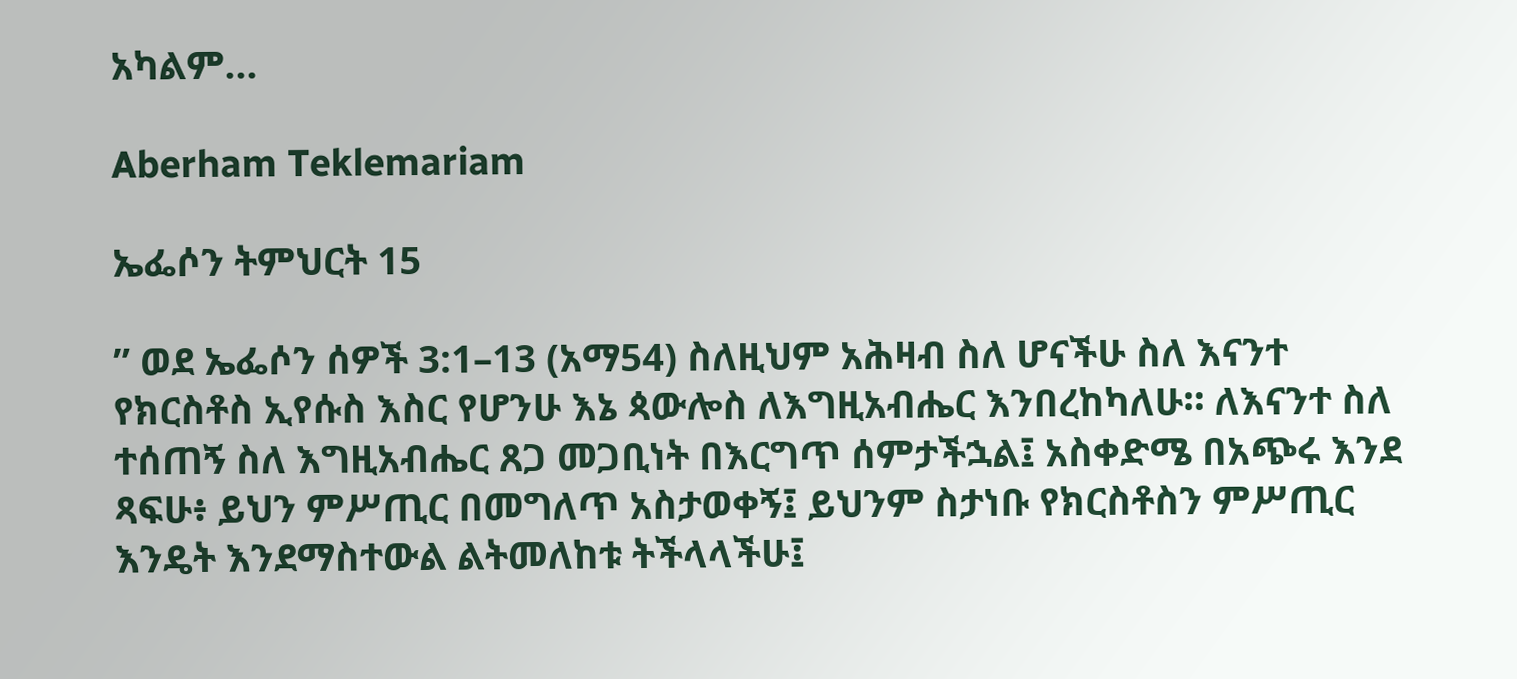አካልም...

Aberham Teklemariam

ኤፌሶን ትምህርት 15

” ወደ ኤፌሶን ሰዎች 3:1–13 (አማ54) ስለዚህም አሕዛብ ስለ ሆናችሁ ስለ እናንተ የክርስቶስ ኢየሱስ እስር የሆንሁ እኔ ጳውሎስ ለእግዚአብሔር እንበረከካለሁ። ለእናንተ ስለ ተሰጠኝ ስለ እግዚአብሔር ጸጋ መጋቢነት በእርግጥ ሰምታችኋል፤ አስቀድሜ በአጭሩ እንደ ጻፍሁ፥ ይህን ምሥጢር በመግለጥ አስታወቀኝ፤ ይህንም ስታነቡ የክርስቶስን ምሥጢር እንዴት እንደማስተውል ልትመለከቱ ትችላላችሁ፤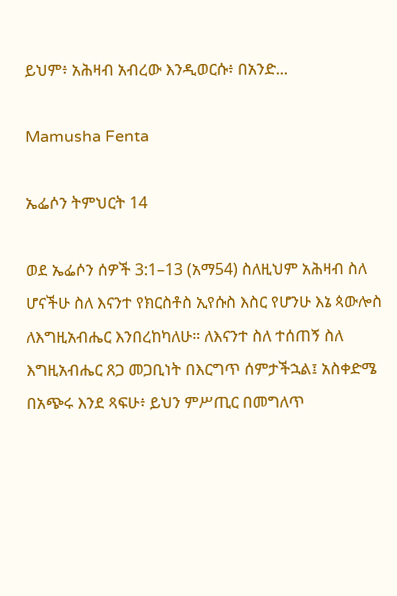ይህም፥ አሕዛብ አብረው እንዲወርሱ፥ በአንድ...

Mamusha Fenta

ኤፌሶን ትምህርት 14

ወደ ኤፌሶን ሰዎች 3:1–13 (አማ54) ስለዚህም አሕዛብ ስለ ሆናችሁ ስለ እናንተ የክርስቶስ ኢየሱስ እስር የሆንሁ እኔ ጳውሎስ ለእግዚአብሔር እንበረከካለሁ። ለእናንተ ስለ ተሰጠኝ ስለ እግዚአብሔር ጸጋ መጋቢነት በእርግጥ ሰምታችኋል፤ አስቀድሜ በአጭሩ እንደ ጻፍሁ፥ ይህን ምሥጢር በመግለጥ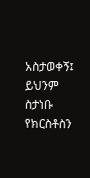አስታወቀኝ፤ ይህንም ስታነቡ የክርስቶስን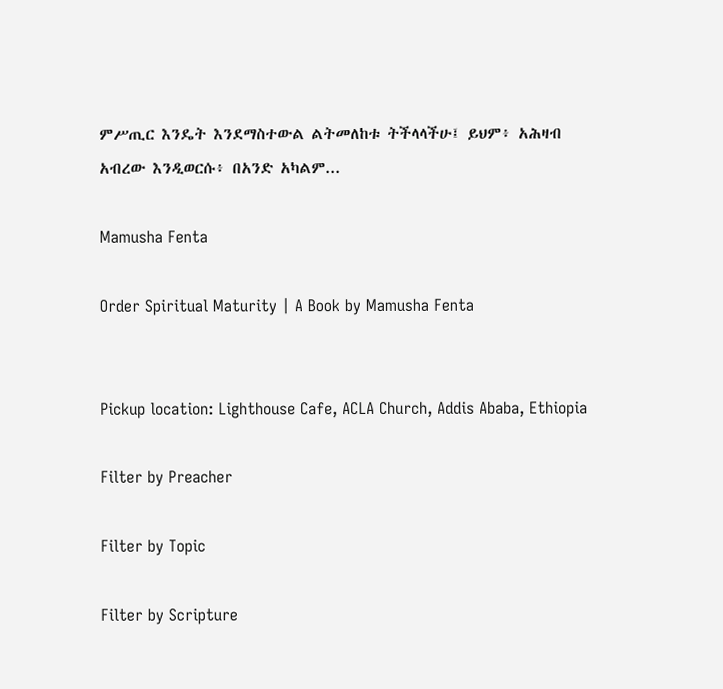ምሥጢር እንዴት እንደማስተውል ልትመለከቱ ትችላላችሁ፤ ይህም፥ አሕዛብ አብረው እንዲወርሱ፥ በአንድ አካልም...

Mamusha Fenta

Order Spiritual Maturity | A Book by Mamusha Fenta


Pickup location: Lighthouse Cafe, ACLA Church, Addis Ababa, Ethiopia

Filter by Preacher

Filter by Topic

Filter by Scripture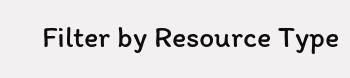Filter by Resource Type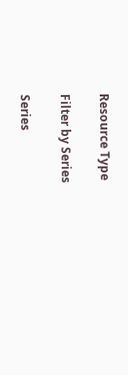Resource Type

Filter by Series

Series